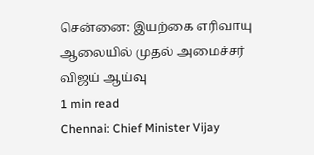சென்னை: இயற்கை எரிவாயு ஆலையில் முதல் அமைச்சர் விஜய் ஆய்வு
1 min read
Chennai: Chief Minister Vijay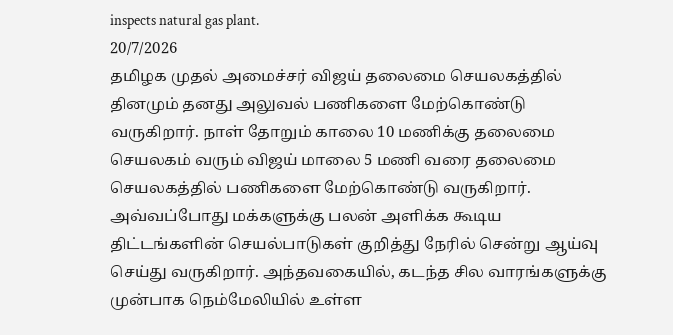inspects natural gas plant.
20/7/2026
தமிழக முதல் அமைச்சர் விஜய் தலைமை செயலகத்தில் தினமும் தனது அலுவல் பணிகளை மேற்கொண்டு வருகிறார். நாள் தோறும் காலை 10 மணிக்கு தலைமை செயலகம் வரும் விஜய் மாலை 5 மணி வரை தலைமை செயலகத்தில் பணிகளை மேற்கொண்டு வருகிறார். அவ்வப்போது மக்களுக்கு பலன் அளிக்க கூடிய திட்டங்களின் செயல்பாடுகள் குறித்து நேரில் சென்று ஆய்வு செய்து வருகிறார். அந்தவகையில், கடந்த சில வாரங்களுக்கு முன்பாக நெம்மேலியில் உள்ள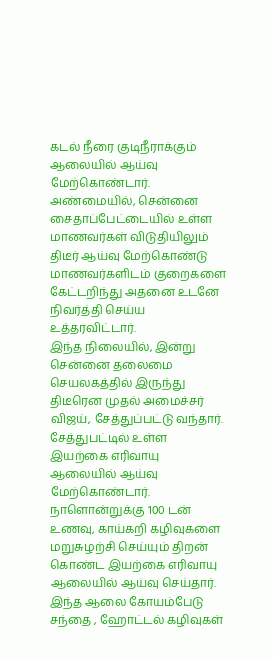கடல் நீரை குடிநீராக்கும் ஆலையில் ஆய்வு மேற்கொண்டார். அண்மையில், சென்னை சைதாப்பேட்டையில் உள்ள மாணவர்கள் விடுதியிலும் திடீர் ஆய்வு மேற்கொண்டு மாணவர்களிடம் குறைகளை கேட்டறிந்து அதனை உடனே நிவர்த்தி செய்ய உத்தரவிட்டார்.
இந்த நிலையில், இன்று சென்னை தலைமை செயலகத்தில் இருந்து திடீரென முதல் அமைச்சர் விஜய், சேத்துப்பட்டு வந்தார். சேத்துபட்டில் உள்ள இயற்கை எரிவாயு ஆலையில் ஆய்வு மேற்கொண்டார். நாளொன்றுக்கு 100 டன் உணவு, காய்கறி கழிவுகளை மறுசுழற்சி செய்யும் திறன் கொண்ட இயற்கை எரிவாயு ஆலையில் ஆய்வு செய்தார்.
இந்த ஆலை கோயம்பேடு சந்தை , ஹோட்டல் கழிவுகள்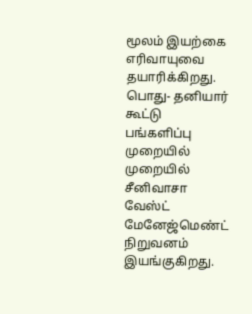மூலம் இயற்கை எரிவாயுவை தயாரிக்கிறது. பொது- தனியார் கூட்டு பங்களிப்பு முறையில் முறையில் சீனிவாசா வேஸ்ட் மேனேஜ்மெண்ட் நிறுவனம் இயங்குகிறது.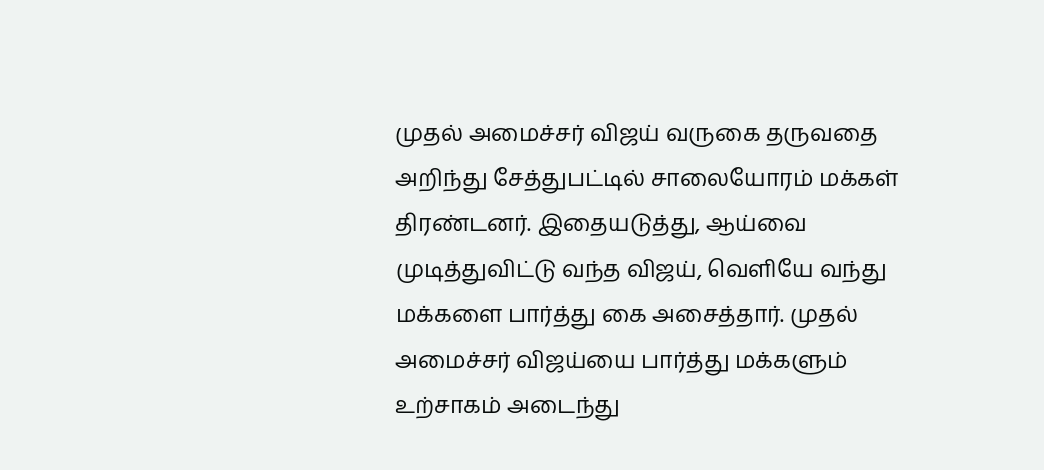முதல் அமைச்சர் விஜய் வருகை தருவதை அறிந்து சேத்துபட்டில் சாலையோரம் மக்கள் திரண்டனர். இதையடுத்து, ஆய்வை முடித்துவிட்டு வந்த விஜய், வெளியே வந்து மக்களை பார்த்து கை அசைத்தார். முதல் அமைச்சர் விஜய்யை பார்த்து மக்களும் உற்சாகம் அடைந்து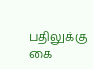பதிலுக்கு கை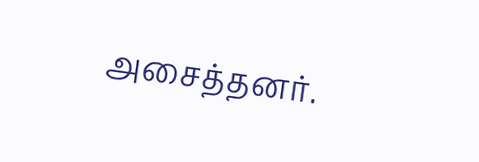அசைத்தனர்.